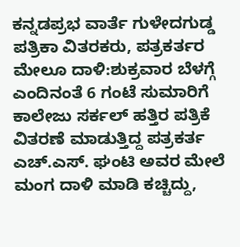ಕನ್ನಡಪ್ರಭ ವಾರ್ತೆ ಗುಳೇದಗುಡ್ಡ
ಪತ್ರಿಕಾ ವಿತರಕರು, ಪತ್ರಕರ್ತರ ಮೇಲೂ ದಾಳಿ:ಶುಕ್ರವಾರ ಬೆಳಗ್ಗೆ ಎಂದಿನಂತೆ 6 ಗಂಟೆ ಸುಮಾರಿಗೆ ಕಾಲೇಜು ಸರ್ಕಲ್ ಹತ್ತಿರ ಪತ್ರಿಕೆ ವಿತರಣೆ ಮಾಡುತ್ತಿದ್ದ ಪತ್ರಕರ್ತ ಎಚ್.ಎಸ್. ಘಂಟಿ ಅವರ ಮೇಲೆ ಮಂಗ ದಾಳಿ ಮಾಡಿ ಕಚ್ಚಿದ್ದು,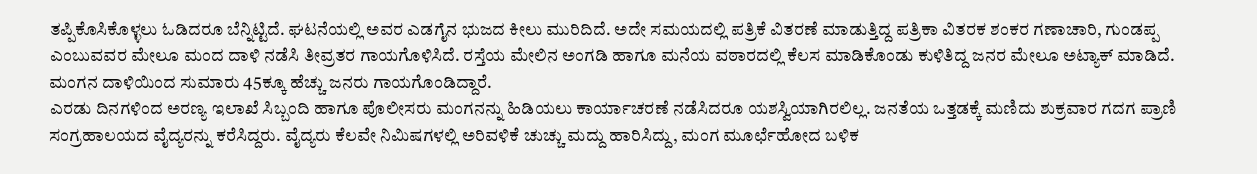ತಪ್ಪಿಕೊಸಿಕೊಳ್ಳಲು ಓಡಿದರೂ ಬೆನ್ನಿಟ್ಟಿದೆ. ಘಟನೆಯಲ್ಲಿ ಅವರ ಎಡಗೈನ ಭುಜದ ಕೀಲು ಮುರಿದಿದೆ. ಅದೇ ಸಮಯದಲ್ಲಿ ಪತ್ರಿಕೆ ವಿತರಣೆ ಮಾಡುತ್ತಿದ್ದ ಪತ್ರಿಕಾ ವಿತರಕ ಶಂಕರ ಗಣಾಚಾರಿ, ಗುಂಡಪ್ಪ ಎಂಬುವವರ ಮೇಲೂ ಮಂದ ದಾಳಿ ನಡೆಸಿ ತೀವ್ರತರ ಗಾಯಗೊಳಿಸಿದೆ. ರಸ್ತೆಯ ಮೇಲಿನ ಅಂಗಡಿ ಹಾಗೂ ಮನೆಯ ವಠಾರದಲ್ಲಿ ಕೆಲಸ ಮಾಡಿಕೊಂಡು ಕುಳಿತಿದ್ದ ಜನರ ಮೇಲೂ ಅಟ್ಯಾಕ್ ಮಾಡಿದೆ. ಮಂಗನ ದಾಳಿಯಿಂದ ಸುಮಾರು 45ಕ್ಕೂ ಹೆಚ್ಚು ಜನರು ಗಾಯಗೊಂಡಿದ್ದಾರೆ.
ಎರಡು ದಿನಗಳಿಂದ ಅರಣ್ಯ ಇಲಾಖೆ ಸಿಬ್ಬಂದಿ ಹಾಗೂ ಪೊಲೀಸರು ಮಂಗನನ್ನು ಹಿಡಿಯಲು ಕಾರ್ಯಾಚರಣೆ ನಡೆಸಿದರೂ ಯಶಸ್ವಿಯಾಗಿರಲಿಲ್ಲ. ಜನತೆಯ ಒತ್ತಡಕ್ಕೆ ಮಣಿದು ಶುಕ್ರವಾರ ಗದಗ ಪ್ರಾಣಿ ಸಂಗ್ರಹಾಲಯದ ವೈದ್ಯರನ್ನು ಕರೆಸಿದ್ದರು. ವೈದ್ಯರು ಕೆಲವೇ ನಿಮಿಷಗಳಲ್ಲಿ ಅರಿವಳಿಕೆ ಚುಚ್ಚು ಮದ್ದು ಹಾರಿಸಿದ್ದು, ಮಂಗ ಮೂರ್ಛೆಹೋದ ಬಳಿಕ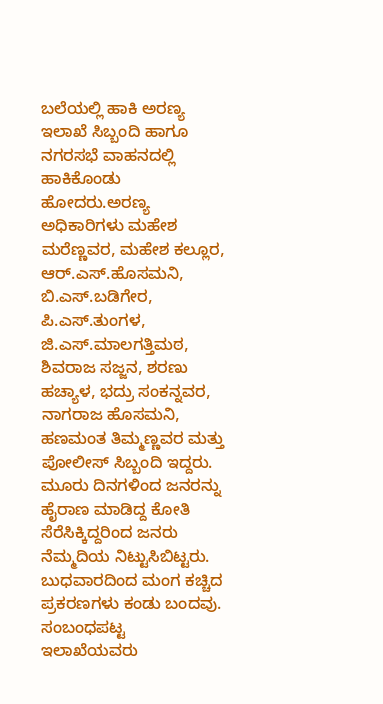ಬಲೆಯಲ್ಲಿ ಹಾಕಿ ಅರಣ್ಯ ಇಲಾಖೆ ಸಿಬ್ಬಂದಿ ಹಾಗೂ ನಗರಸಭೆ ವಾಹನದಲ್ಲಿ ಹಾಕಿಕೊಂಡು ಹೋದರು.ಅರಣ್ಯ ಅಧಿಕಾರಿಗಳು ಮಹೇಶ ಮರೆಣ್ಣವರ, ಮಹೇಶ ಕಲ್ಲೂರ, ಆರ್.ಎಸ್.ಹೊಸಮನಿ, ಬಿ.ಎಸ್.ಬಡಿಗೇರ, ಪಿ.ಎಸ್.ತುಂಗಳ, ಜಿ.ಎಸ್.ಮಾಲಗತ್ತಿಮಠ, ಶಿವರಾಜ ಸಜ್ಜನ, ಶರಣು ಹಚ್ಯಾಳ, ಭದ್ರು ಸಂಕನ್ನವರ, ನಾಗರಾಜ ಹೊಸಮನಿ, ಹಣಮಂತ ತಿಮ್ಮಣ್ಣವರ ಮತ್ತು ಪೋಲೀಸ್ ಸಿಬ್ಬಂದಿ ಇದ್ದರು. ಮೂರು ದಿನಗಳಿಂದ ಜನರನ್ನು ಹೈರಾಣ ಮಾಡಿದ್ದ ಕೋತಿ ಸೆರೆಸಿಕ್ಕಿದ್ದರಿಂದ ಜನರು ನೆಮ್ಮದಿಯ ನಿಟ್ಟುಸಿಬಿಟ್ಟರು. ಬುಧವಾರದಿಂದ ಮಂಗ ಕಚ್ಚಿದ ಪ್ರಕರಣಗಳು ಕಂಡು ಬಂದವು. ಸಂಬಂಧಪಟ್ಟ ಇಲಾಖೆಯವರು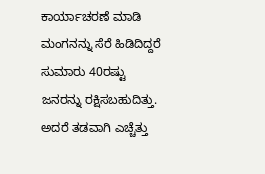ಕಾರ್ಯಾಚರಣೆ ಮಾಡಿ ಮಂಗನನ್ನು ಸೆರೆ ಹಿಡಿದಿದ್ದರೆ ಸುಮಾರು 40ರಷ್ಟು ಜನರನ್ನು ರಕ್ಷಿಸಬಹುದಿತ್ತು. ಅದರೆ ತಡವಾಗಿ ಎಚ್ಚೆತ್ತು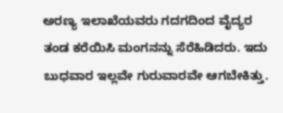ಅರಣ್ಯ ಇಲಾಖೆಯವರು ಗದಗದಿಂದ ವೈದ್ಯರ ತಂಡ ಕರೆಯಿಸಿ ಮಂಗನನ್ನು ಸೆರೆಹಿಡಿದರು. ಇದು ಬುಧವಾರ ಇಲ್ಲವೇ ಗುರುವಾರವೇ ಆಗಬೇಕಿತ್ತು.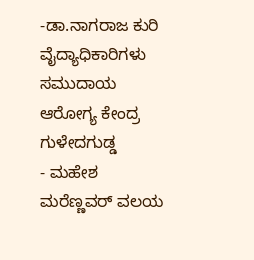-ಡಾ.ನಾಗರಾಜ ಕುರಿ ವೈದ್ಯಾಧಿಕಾರಿಗಳು ಸಮುದಾಯ ಆರೋಗ್ಯ ಕೇಂದ್ರ ಗುಳೇದಗುಡ್ಡ
- ಮಹೇಶ ಮರೆಣ್ಣವರ್ ವಲಯ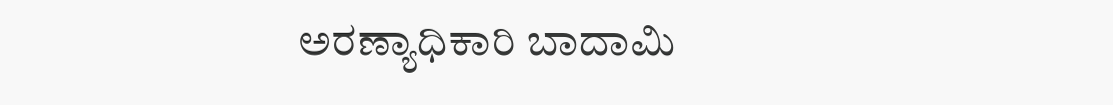ಅರಣ್ಯಾಧಿಕಾರಿ ಬಾದಾಮಿ